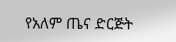የአለም ጤና ድርጅት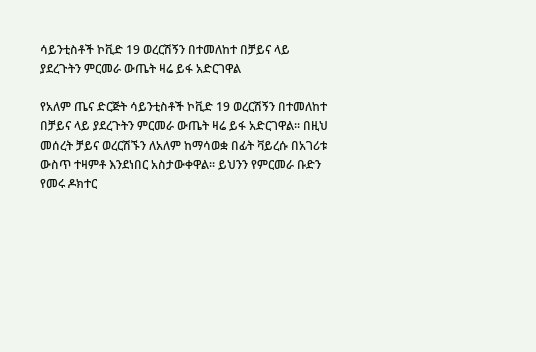ሳይንቲስቶች ኮቪድ 19 ወረርሽኝን በተመለከተ በቻይና ላይ ያደረጉትን ምርመራ ውጤት ዛሬ ይፋ አድርገዋል

የአለም ጤና ድርጅት ሳይንቲስቶች ኮቪድ 19 ወረርሽኝን በተመለከተ በቻይና ላይ ያደረጉትን ምርመራ ውጤት ዛሬ ይፋ አድርገዋል፡፡ በዚህ መሰረት ቻይና ወረርሽኙን ለአለም ከማሳወቋ በፊት ቫይረሱ በአገሪቱ ውስጥ ተዛምቶ እንደነበር አስታውቀዋል፡፡ ይህንን የምርመራ ቡድን የመሩ ዶክተር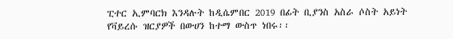ፒተር ኢምባርክ እንዳሉት ከዲሴምበር 2019 በፊት ቢያንስ አስራ ሶስት አይነት የቫይረሱ ዝርያዎች በውሀን ከተማ ውስጥ ነበሩ፡፡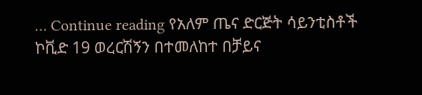… Continue reading የአለም ጤና ድርጅት ሳይንቲስቶች ኮቪድ 19 ወረርሽኝን በተመለከተ በቻይና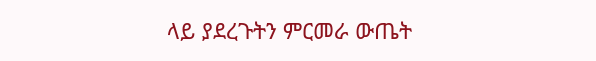ላይ ያደረጉትን ምርመራ ውጤት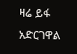ዛሬ ይፋ አድርገዋል